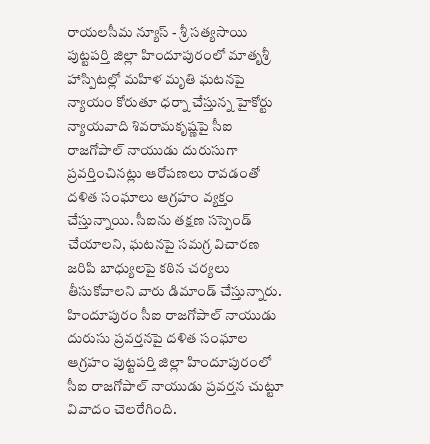రాయలసీమ న్యూస్ - శ్రీ సత్యసాయి
పుట్టపర్తి జిల్లా హిందూపురంలో మాతృశ్రీ హాస్పిటల్లో మహిళ మృతి ఘటనపై న్యాయం కోరుతూ ధర్నా చేస్తున్న హైకోర్టు న్యాయవాది శివరామకృష్ణపై సీఐ రాజగోపాల్ నాయుడు దురుసుగా ప్రవర్తించినట్లు ఆరోపణలు రావడంతో దళిత సంఘాలు ఆగ్రహం వ్యక్తం చేస్తున్నాయి. సీఐను తక్షణ సస్పెండ్ చేయాలని, ఘటనపై సమగ్ర విచారణ జరిపి బాధ్యులపై కఠిన చర్యలు తీసుకోవాలని వారు డిమాండ్ చేస్తున్నారు.
హిందూపురం సీఐ రాజగోపాల్ నాయుడు దురుసు ప్రవర్తనపై దళిత సంఘాల ఆగ్రహం పుట్టపర్తి జిల్లా హిందూపురంలో సీఐ రాజగోపాల్ నాయుడు ప్రవర్తన చుట్టూ వివాదం చెలరేగింది.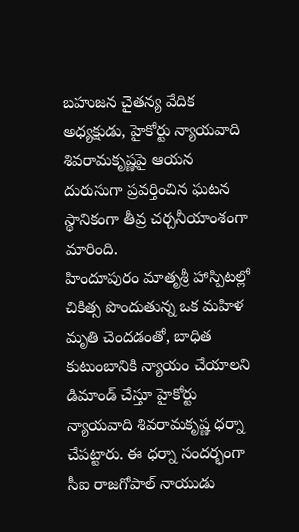బహుజన చైతన్య వేదిక అధ్యక్షుడు, హైకోర్టు న్యాయవాది శివరామకృష్ణపై ఆయన దురుసుగా ప్రవర్తించిన ఘటన స్థానికంగా తీవ్ర చర్చనీయాంశంగా మారింది.
హిందూపురం మాతృశ్రీ హాస్పిటల్లో చికిత్స పొందుతున్న ఒక మహిళ మృతి చెందడంతో, బాధిత కుటుంబానికి న్యాయం చేయాలని డిమాండ్ చేస్తూ హైకోర్టు న్యాయవాది శివరామకృష్ణ ధర్నా చేపట్టారు. ఈ ధర్నా సందర్భంగా సీఐ రాజగోపాల్ నాయుడు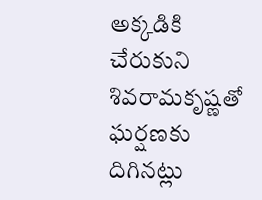అక్కడికి చేరుకుని శివరామకృష్ణతో ఘర్షణకు దిగినట్లు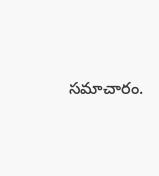సమాచారం.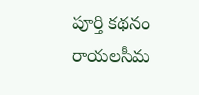పూర్తి కథనం రాయలసీమ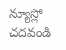న్యూస్లో చదవండి